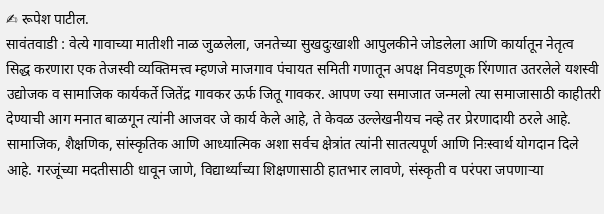✍ रूपेश पाटील.
सावंतवाडी : वेत्ये गावाच्या मातीशी नाळ जुळलेला, जनतेच्या सुखदुःखाशी आपुलकीने जोडलेला आणि कार्यातून नेतृत्व सिद्ध करणारा एक तेजस्वी व्यक्तिमत्त्व म्हणजे माजगाव पंचायत समिती गणातून अपक्ष निवडणूक रिंगणात उतरलेले यशस्वी उद्योजक व सामाजिक कार्यकर्ते जितेंद्र गावकर ऊर्फ जितू गावकर. आपण ज्या समाजात जन्मलो त्या समाजासाठी काहीतरी देण्याची आग मनात बाळगून त्यांनी आजवर जे कार्य केले आहे, ते केवळ उल्लेखनीयच नव्हे तर प्रेरणादायी ठरले आहे.
सामाजिक, शैक्षणिक, सांस्कृतिक आणि आध्यात्मिक अशा सर्वच क्षेत्रांत त्यांनी सातत्यपूर्ण आणि निःस्वार्थ योगदान दिले आहे. गरजूंच्या मदतीसाठी धावून जाणे, विद्यार्थ्यांच्या शिक्षणासाठी हातभार लावणे, संस्कृती व परंपरा जपणाऱ्या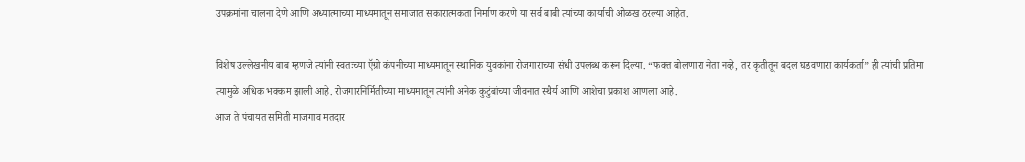उपक्रमांना चालना देणे आणि अध्यात्माच्या माध्यमातून समाजात सकारात्मकता निर्माण करणे या सर्व बाबी त्यांच्या कार्याची ओळख ठरल्या आहेत.

विशेष उल्लेखनीय बाब म्हणजे त्यांनी स्वतःच्या ऍग्रो कंपनीच्या माध्यमातून स्थानिक युवकांना रोजगाराच्या संधी उपलब्ध करून दिल्या. “फक्त बोलणारा नेता नव्हे, तर कृतीतून बदल घडवणारा कार्यकर्ता” ही त्यांची प्रतिमा त्यामुळे अधिक भक्कम झाली आहे. रोजगारनिर्मितीच्या माध्यमातून त्यांनी अनेक कुटुंबांच्या जीवनात स्थैर्य आणि आशेचा प्रकाश आणला आहे.
आज ते पंचायत समिती माजगाव मतदार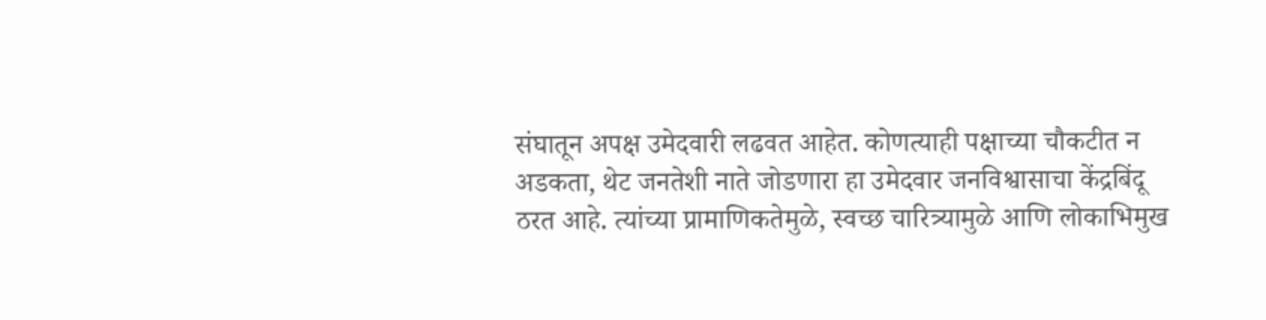संघातून अपक्ष उमेदवारी लढवत आहेत. कोणत्याही पक्षाच्या चौकटीत न अडकता, थेट जनतेशी नाते जोडणारा हा उमेदवार जनविश्वासाचा केंद्रबिंदू ठरत आहे. त्यांच्या प्रामाणिकतेमुळे, स्वच्छ चारित्र्यामुळे आणि लोकाभिमुख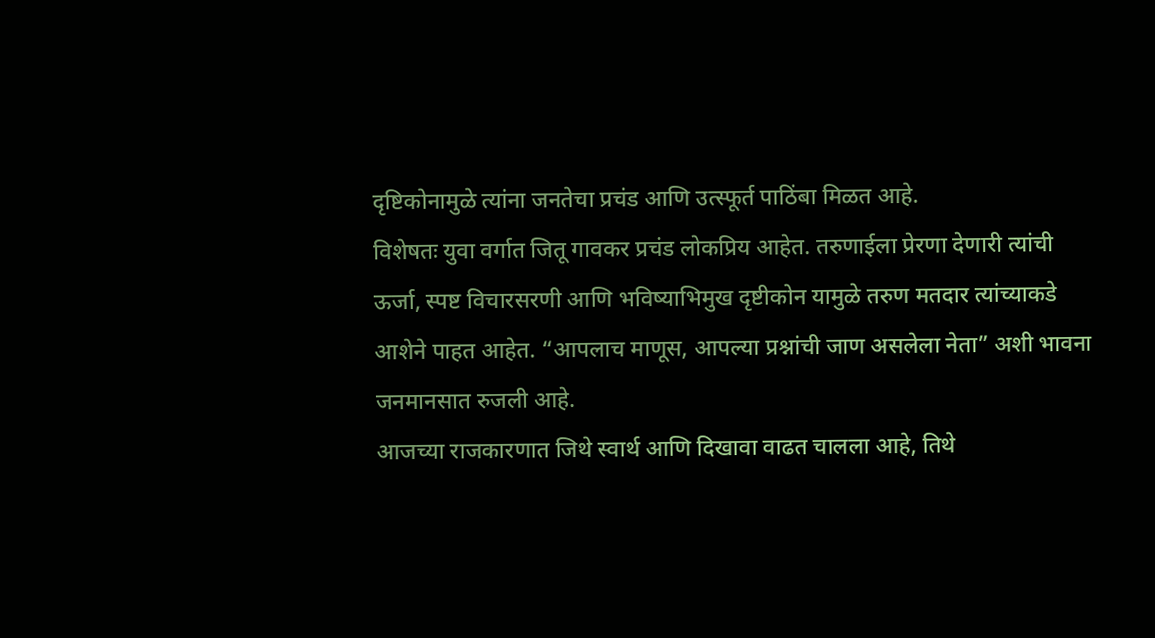दृष्टिकोनामुळे त्यांना जनतेचा प्रचंड आणि उत्स्फूर्त पाठिंबा मिळत आहे.
विशेषतः युवा वर्गात जितू गावकर प्रचंड लोकप्रिय आहेत. तरुणाईला प्रेरणा देणारी त्यांची ऊर्जा, स्पष्ट विचारसरणी आणि भविष्याभिमुख दृष्टीकोन यामुळे तरुण मतदार त्यांच्याकडे आशेने पाहत आहेत. “आपलाच माणूस, आपल्या प्रश्नांची जाण असलेला नेता” अशी भावना जनमानसात रुजली आहे.
आजच्या राजकारणात जिथे स्वार्थ आणि दिखावा वाढत चालला आहे, तिथे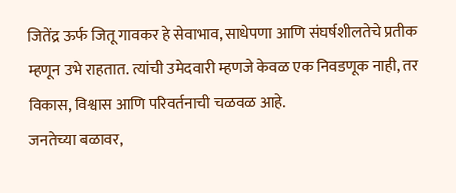जितेंद्र ऊर्फ जितू गावकर हे सेवाभाव, साधेपणा आणि संघर्षशीलतेचे प्रतीक म्हणून उभे राहतात. त्यांची उमेदवारी म्हणजे केवळ एक निवडणूक नाही, तर विकास, विश्वास आणि परिवर्तनाची चळवळ आहे.
जनतेच्या बळावर,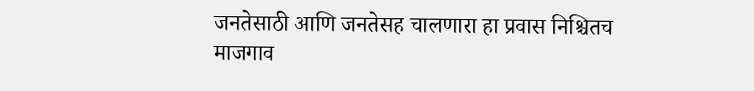जनतेसाठी आणि जनतेसह चालणारा हा प्रवास निश्चितच माजगाव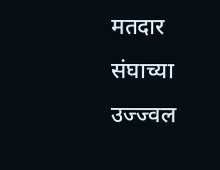मतदार संघाच्या उज्ज्वल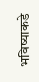भविष्याकडे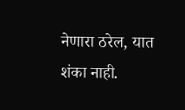नेणारा ठरेल, यात शंका नाही.